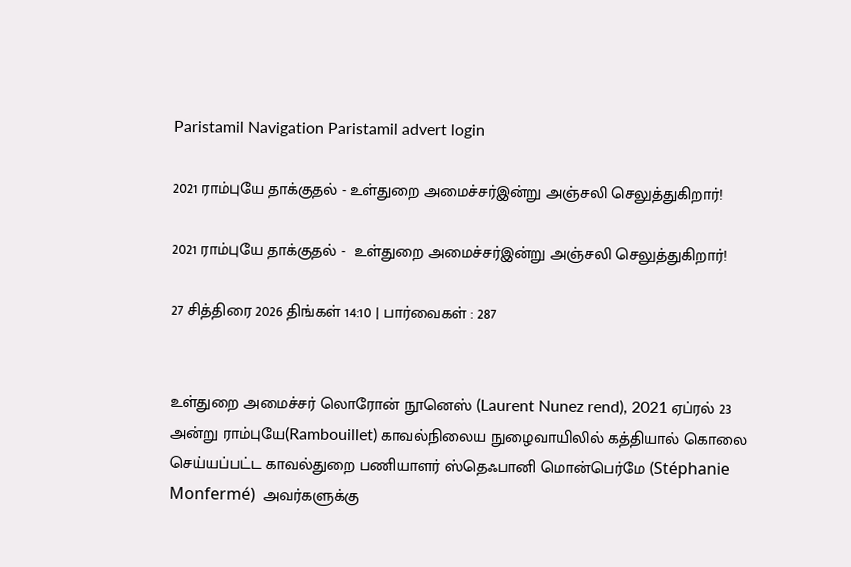Paristamil Navigation Paristamil advert login

2021 ராம்புயே தாக்குதல் - உள்துறை அமைச்சர்இன்று அஞ்சலி செலுத்துகிறார்!

2021 ராம்புயே தாக்குதல் -  உள்துறை அமைச்சர்இன்று அஞ்சலி செலுத்துகிறார்!

27 சித்திரை 2026 திங்கள் 14:10 | பார்வைகள் : 287


உள்துறை அமைச்சர் லொரோன் நூனெஸ் (Laurent Nunez rend), 2021 ஏப்ரல் 23 அன்று ராம்புயே(Rambouillet) காவல்நிலைய நுழைவாயிலில் கத்தியால் கொலை செய்யப்பட்ட காவல்துறை பணியாளர் ஸ்தெஃபானி மொன்பெர்மே (Stéphanie Monfermé)  அவர்களுக்கு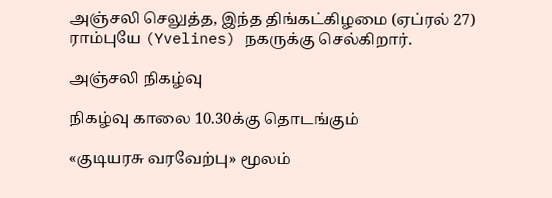அஞ்சலி செலுத்த, இந்த திங்கட்கிழமை (ஏப்ரல் 27) ராம்புயே (Yvelines) நகருக்கு செல்கிறார்.

அஞ்சலி நிகழ்வு

நிகழ்வு காலை 10.30க்கு தொடங்கும்

«குடியரசு வரவேற்பு» மூலம்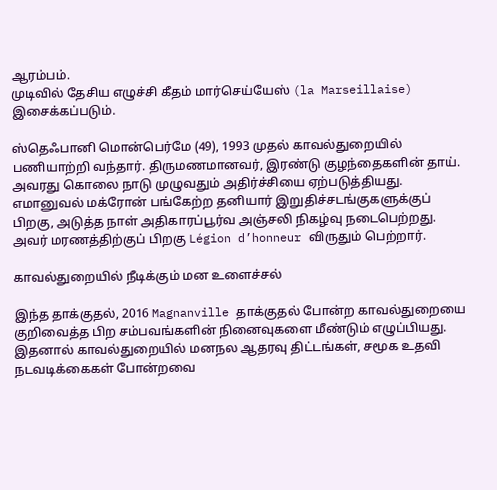ஆரம்பம்.
முடிவில் தேசிய எழுச்சி கீதம் மார்செய்யேஸ் (la Marseillaise) இசைக்கப்படும்.

ஸ்தெஃபானி மொன்பெர்மே (49), 1993 முதல் காவல்துறையில் பணியாற்றி வந்தார். திருமணமானவர், இரண்டு குழந்தைகளின் தாய். அவரது கொலை நாடு முழுவதும் அதிர்ச்சியை ஏற்படுத்தியது. எமானுவல் மக்ரோன் பங்கேற்ற தனியார் இறுதிச்சடங்குகளுக்குப் பிறகு, அடுத்த நாள் அதிகாரப்பூர்வ அஞ்சலி நிகழ்வு நடைபெற்றது. அவர் மரணத்திற்குப் பிறகு Légion d’honneur விருதும் பெற்றார்.

காவல்துறையில் நீடிக்கும் மன உளைச்சல்

இந்த தாக்குதல், 2016 Magnanville தாக்குதல் போன்ற காவல்துறையை குறிவைத்த பிற சம்பவங்களின் நினைவுகளை மீண்டும் எழுப்பியது. இதனால் காவல்துறையில் மனநல ஆதரவு திட்டங்கள், சமூக உதவி நடவடிக்கைகள் போன்றவை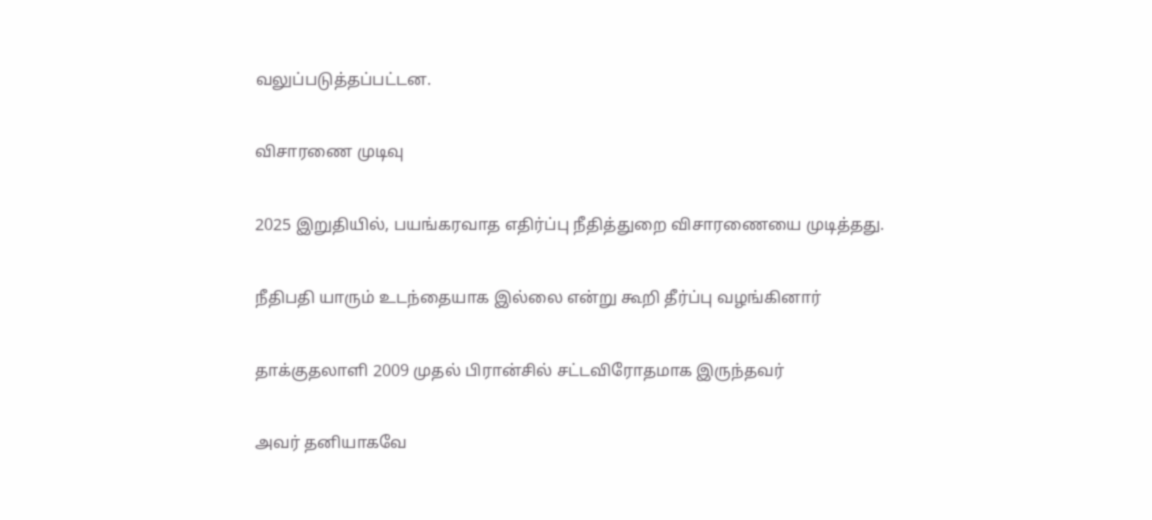வலுப்படுத்தப்பட்டன.

விசாரணை முடிவு

2025 இறுதியில், பயங்கரவாத எதிர்ப்பு நீதித்துறை விசாரணையை முடித்தது.

நீதிபதி யாரும் உடந்தையாக இல்லை என்று கூறி தீர்ப்பு வழங்கினார்

தாக்குதலாளி 2009 முதல் பிரான்சில் சட்டவிரோதமாக இருந்தவர்

அவர் தனியாகவே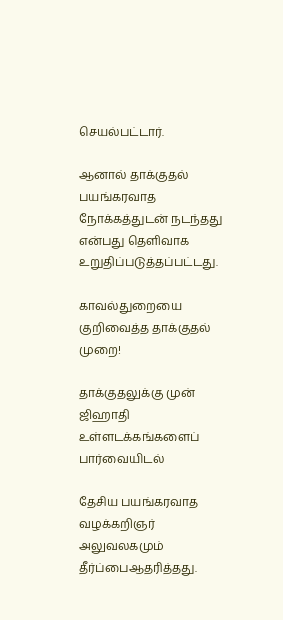செயல்பட்டார்.

ஆனால் தாக்குதல் பயங்கரவாத நோக்கத்துடன் நடந்தது என்பது தெளிவாக உறுதிப்படுத்தப்பட்டது.

காவல்துறையை குறிவைத்த தாக்குதல் முறை!

தாக்குதலுக்கு முன் ஜிஹாதி உள்ளடக்கங்களைப் பார்வையிடல்

தேசிய பயங்கரவாத வழக்கறிஞர் அலுவலகமும் தீர்ப்பைஆதரித்தது.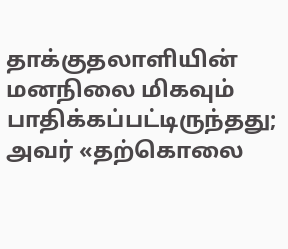தாக்குதலாளியின் மனநிலை மிகவும் பாதிக்கப்பட்டிருந்தது; அவர் «தற்கொலை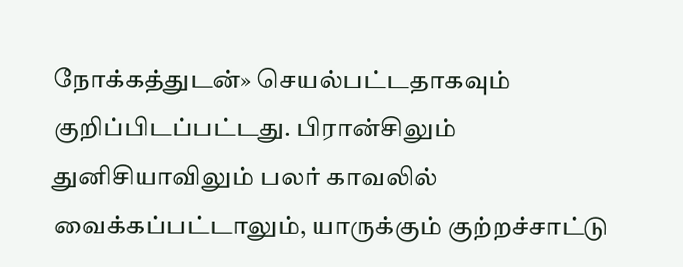நோக்கத்துடன்» செயல்பட்டதாகவும் குறிப்பிடப்பட்டது. பிரான்சிலும் துனிசியாவிலும் பலர் காவலில் வைக்கப்பட்டாலும், யாருக்கும் குற்றச்சாட்டு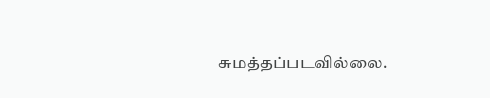சுமத்தப்படவில்லை.